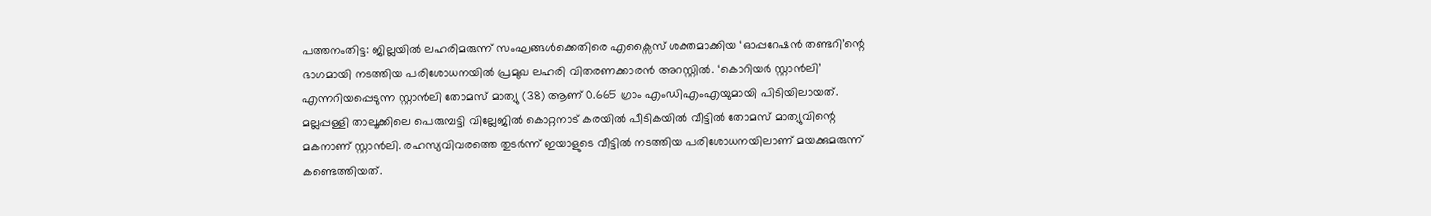പത്തനംതിട്ട: ജില്ലയിൽ ലഹരിമരുന്ന് സംഘങ്ങൾക്കെതിരെ എക്സൈസ് ശക്തമാക്കിയ ‘ഓപ്പറേഷൻ തണ്ടറി’ന്റെ ഭാഗമായി നടത്തിയ പരിശോധനയിൽ പ്രമുഖ ലഹരി വിതരണക്കാരൻ അറസ്റ്റിൽ. ‘കൊറിയർ സ്റ്റാൻലി’ എന്നറിയപ്പെടുന്ന സ്റ്റാൻലി തോമസ് മാത്യു (38) ആണ് 0.665 ഗ്രാം എംഡിഎംഎയുമായി പിടിയിലായത്. മല്ലപ്പള്ളി താലൂക്കിലെ പെരുമ്പട്ടി വില്ലേജിൽ കൊറ്റനാട് കരയിൽ പീടികയിൽ വീട്ടിൽ തോമസ് മാത്യുവിന്റെ മകനാണ് സ്റ്റാൻലി. രഹസ്യവിവരത്തെ തുടർന്ന് ഇയാളുടെ വീട്ടിൽ നടത്തിയ പരിശോധനയിലാണ് മയക്കുമരുന്ന് കണ്ടെത്തിയത്.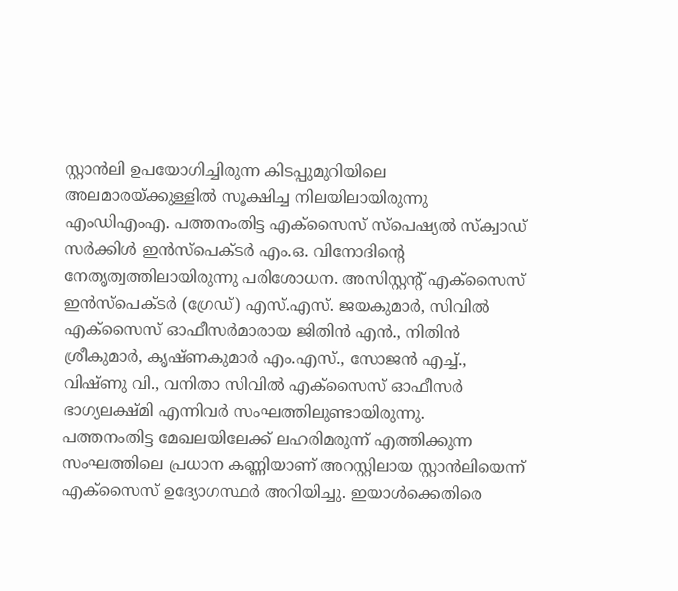സ്റ്റാൻലി ഉപയോഗിച്ചിരുന്ന കിടപ്പുമുറിയിലെ അലമാരയ്ക്കുള്ളിൽ സൂക്ഷിച്ച നിലയിലായിരുന്നു എംഡിഎംഎ. പത്തനംതിട്ട എക്സൈസ് സ്പെഷ്യൽ സ്ക്വാഡ് സർക്കിൾ ഇൻസ്പെക്ടർ എം.ഒ. വിനോദിന്റെ നേതൃത്വത്തിലായിരുന്നു പരിശോധന. അസിസ്റ്റന്റ് എക്സൈസ് ഇൻസ്പെക്ടർ (ഗ്രേഡ്) എസ്.എസ്. ജയകുമാർ, സിവിൽ എക്സൈസ് ഓഫീസർമാരായ ജിതിൻ എൻ., നിതിൻ ശ്രീകുമാർ, കൃഷ്ണകുമാർ എം.എസ്., സോജൻ എച്ച്., വിഷ്ണു വി., വനിതാ സിവിൽ എക്സൈസ് ഓഫീസർ ഭാഗ്യലക്ഷ്മി എന്നിവർ സംഘത്തിലുണ്ടായിരുന്നു.
പത്തനംതിട്ട മേഖലയിലേക്ക് ലഹരിമരുന്ന് എത്തിക്കുന്ന സംഘത്തിലെ പ്രധാന കണ്ണിയാണ് അറസ്റ്റിലായ സ്റ്റാൻലിയെന്ന് എക്സൈസ് ഉദ്യോഗസ്ഥർ അറിയിച്ചു. ഇയാൾക്കെതിരെ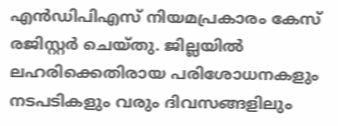എൻഡിപിഎസ് നിയമപ്രകാരം കേസ് രജിസ്റ്റർ ചെയ്തു. ജില്ലയിൽ ലഹരിക്കെതിരായ പരിശോധനകളും നടപടികളും വരും ദിവസങ്ങളിലും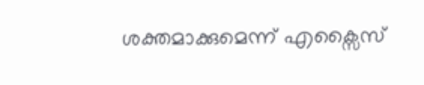ശക്തമാക്കുമെന്ന് എക്സൈസ്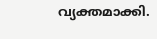വ്യക്തമാക്കി.